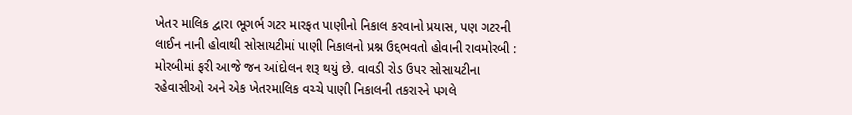ખેતર માલિક દ્વારા ભૂગર્ભ ગટર મારફત પાણીનો નિકાલ કરવાનો પ્રયાસ, પણ ગટરની લાઈન નાની હોવાથી સોસાયટીમાં પાણી નિકાલનો પ્રશ્ન ઉદ્દભવતો હોવાની રાવમોરબી : મોરબીમાં ફરી આજે જન આંદોલન શરૂ થયું છે. વાવડી રોડ ઉપર સોસાયટીના રહેવાસીઓ અને એક ખેતરમાલિક વચ્ચે પાણી નિકાલની તકરારને પગલે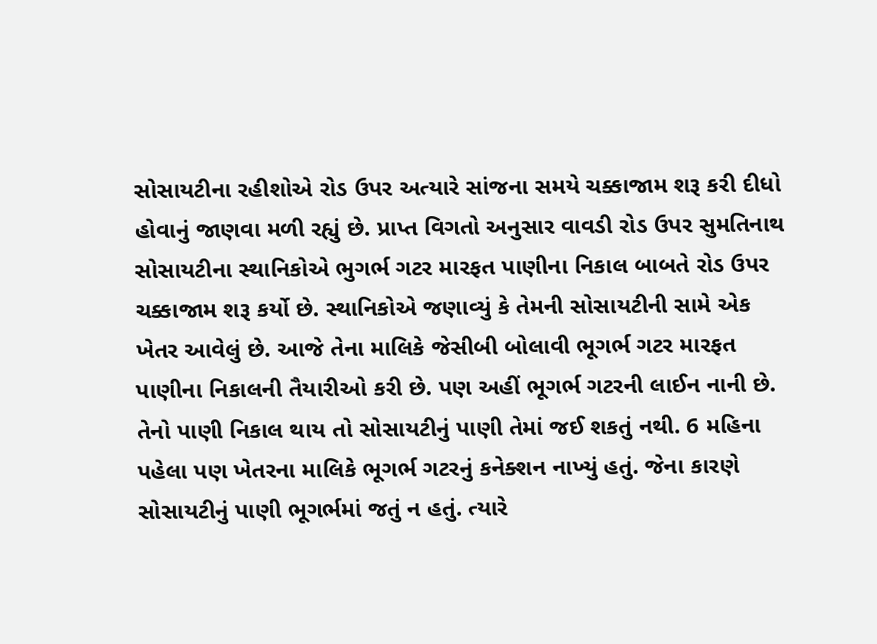સોસાયટીના રહીશોએ રોડ ઉપર અત્યારે સાંજના સમયે ચક્કાજામ શરૂ કરી દીધો હોવાનું જાણવા મળી રહ્યું છે. પ્રાપ્ત વિગતો અનુસાર વાવડી રોડ ઉપર સુમતિનાથ સોસાયટીના સ્થાનિકોએ ભુગર્ભ ગટર મારફત પાણીના નિકાલ બાબતે રોડ ઉપર ચક્કાજામ શરૂ કર્યો છે. સ્થાનિકોએ જણાવ્યું કે તેમની સોસાયટીની સામે એક ખેતર આવેલું છે. આજે તેના માલિકે જેસીબી બોલાવી ભૂગર્ભ ગટર મારફત પાણીના નિકાલની તૈયારીઓ કરી છે. પણ અહીં ભૂગર્ભ ગટરની લાઈન નાની છે. તેનો પાણી નિકાલ થાય તો સોસાયટીનું પાણી તેમાં જઈ શકતું નથી. 6 મહિના પહેલા પણ ખેતરના માલિકે ભૂગર્ભ ગટરનું કનેક્શન નાખ્યું હતું. જેના કારણે સોસાયટીનું પાણી ભૂગર્ભમાં જતું ન હતું. ત્યારે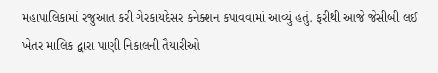મહાપાલિકામાં રજુઆત કરી ગેરકાયદેસર કનેક્શન કપાવવામાં આવ્યું હતું. ફરીથી આજે જેસીબી લઈ ખેતર માલિક દ્વારા પાણી નિકાલની તૈયારીઓ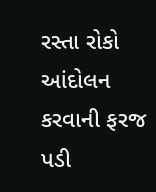રસ્તા રોકો આંદોલન કરવાની ફરજ પડી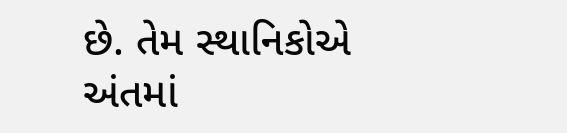છે. તેમ સ્થાનિકોએ અંતમાં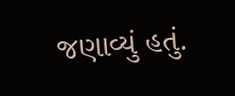જણાવ્યું હતું.